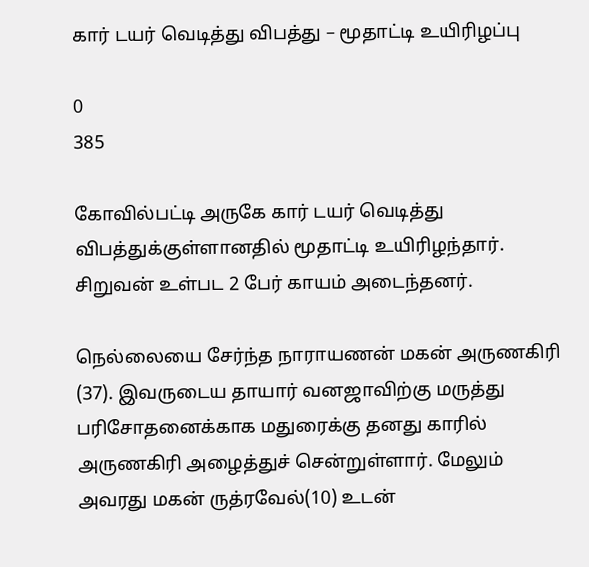கார் டயர் வெடித்து விபத்து – மூதாட்டி உயிரிழப்பு

0
385

கோவில்பட்டி அருகே கார் டயர் வெடித்து விபத்துக்குள்ளானதில் மூதாட்டி உயிரிழந்தார். சிறுவன் உள்பட 2 பேர் காயம் அடைந்தனர்.

நெல்லையை சேர்ந்த நாராயணன் மகன் அருணகிரி (37). இவருடைய தாயார் வனஜாவிற்கு மருத்து பரிசோதனைக்காக மதுரைக்கு தனது காரில் அருணகிரி அழைத்துச் சென்றுள்ளார். மேலும் அவரது மகன் ருத்ரவேல்(10) உடன்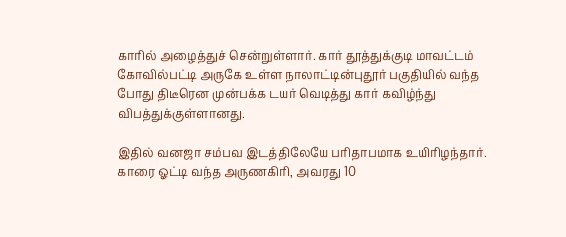காரில் அழைத்துச் சென்றுள்ளார். கார் தூத்துக்குடி மாவட்டம் கோவில்பட்டி அருகே உள்ள நாலாட்டின்புதூர் பகுதியில் வந்த போது திடீரென முன்பக்க டயர் வெடித்து கார் கவிழ்ந்து விபத்துக்குள்ளானது.

இதில் வனஜா சம்பவ இடத்திலேயே பரிதாபமாக உயிரிழந்தார். காரை ஓட்டி வந்த அருணகிரி, அவரது 10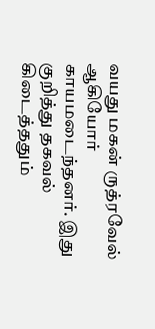வயது மகன் ருத்ரவேல் ஆகியோர் காயமடைந்தனர். இது குறித்து தகவல் கிடைத்ததும்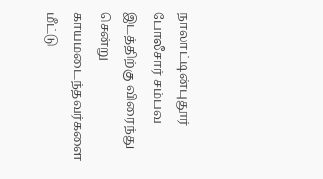நாலாட்டின்புதூர் போலீசார் சம்பவ இடத்திற்கு விரைந்து சென்று காயமடைந்தவர்களை மீட்டு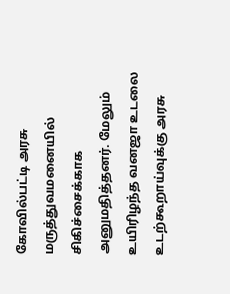கோவில்பட்டி அரசு மருத்துவமனையில் சிகிச்சைக்காக அனுமதித்தனர். மேலும் உயிரிழந்த வனஜா உடலை உடற்கூறாய்வுக்கு அரசு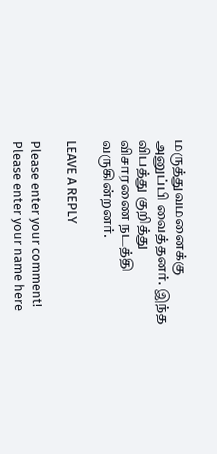மருத்துவமனைக்கு அனுப்பி வைத்தனர். இந்த விபத்து குறித்து விசாரணை நடத்தி வருகின்றனர்.

LEAVE A REPLY

Please enter your comment!
Please enter your name here